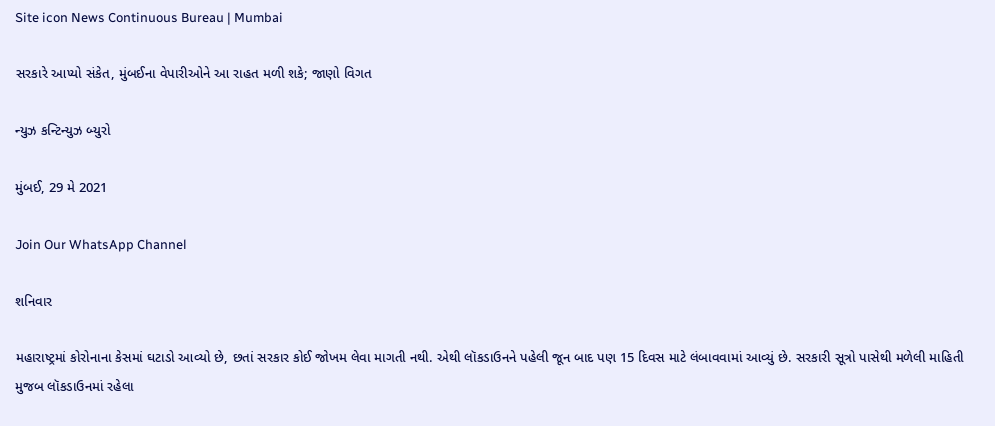Site icon News Continuous Bureau | Mumbai

સરકારે આપ્યો સંકેત, મુંબઈના વેપારીઓને આ રાહત મળી શકે; જાણો વિગત

ન્યુઝ કન્ટિન્યુઝ બ્યુરો

મુંબઈ, 29 મે 2021

Join Our WhatsApp Channel

શનિવાર

મહારાષ્ટ્રમાં કોરોનાના કેસમાં ઘટાડો આવ્યો છે, છતાં સરકાર કોઈ જોખમ લેવા માગતી નથી. એથી લૉકડાઉનને પહેલી જૂન બાદ પણ 15 દિવસ માટે લંબાવવામાં આવ્યું છે. સરકારી સૂત્રો પાસેથી મળેલી માહિતી મુજબ લૉકડાઉનમાં રહેલા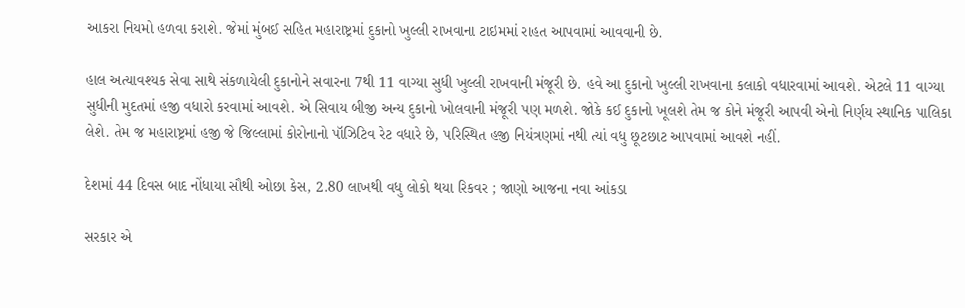આકરા નિયમો હળવા કરાશે. જેમાં મુંબઈ સહિત મહારાષ્ટ્રમાં દુકાનો ખુલ્લી રાખવાના ટાઇમમાં રાહત આપવામાં આવવાની છે.

હાલ અત્યાવશ્યક સેવા સાથે સંકળાયેલી દુકાનોને સવારના 7થી 11 વાગ્યા સુધી ખુલ્લી રાખવાની મંજૂરી છે. હવે આ દુકાનો ખુલ્લી રાખવાના કલાકો વધારવામાં આવશે. એટલે 11 વાગ્યા સુધીની મુદતમાં હજી વધારો કરવામાં આવશે. એ સિવાય બીજી અન્ય દુકાનો ખોલવાની મંજૂરી પણ મળશે. જોકે કઈ દુકાનો ખૂલશે તેમ જ કોને મંજૂરી આપવી એનો નિર્ણય સ્થાનિક પાલિકા લેશે. તેમ જ મહારાષ્ટ્રમાં હજી જે જિલ્લામાં કોરોનાનો પૉઝિટિવ રેટ વધારે છે, પરિસ્થિત હજી નિયંત્રણમાં નથી ત્યાં વધુ છૂટછાટ આપવામાં આવશે નહીં.

દેશમાં 44 દિવસ બાદ નોંધાયા સૌથી ઓછા કેસ, 2.80 લાખથી વધુ લોકો થયા રિકવર ; જાણો આજના નવા આંકડા

સરકાર એ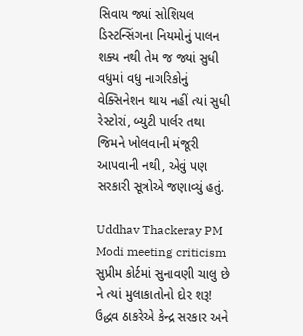સિવાય જ્યાં સોશિયલ ડિસ્ટન્સિંગના નિયમોનું પાલન શક્ય નથી તેમ જ જ્યાં સુધી વધુમાં વધુ નાગરિકોનું વેક્સિનેશન થાય નહીં ત્યાં સુધી રેસ્ટોરાં, બ્યુટી પાર્લર તથા જિમને ખોલવાની મંજૂરી આપવાની નથી, એવું પણ સરકારી સૂત્રોએ જણાવ્યું હતું.

Uddhav Thackeray PM Modi meeting criticism સુપ્રીમ કોર્ટમાં સુનાવણી ચાલુ છે ને ત્યાં મુલાકાતોનો દોર શરૂ! ઉદ્ધવ ઠાકરેએ કેન્દ્ર સરકાર અને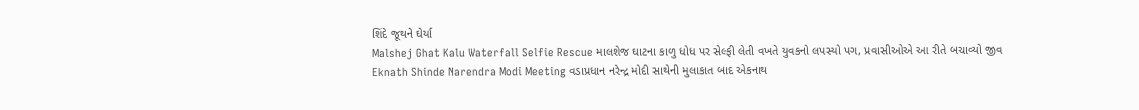શિંદે જૂથને ઘેર્યા
Malshej Ghat Kalu Waterfall Selfie Rescue માલશેજ ઘાટના કાળુ ધોધ પર સેલ્ફી લેતી વખતે યુવકનો લપસ્યો પગ, પ્રવાસીઓએ આ રીતે બચાવ્યો જીવ
Eknath Shinde Narendra Modi Meeting વડાપ્રધાન નરેન્દ્ર મોદી સાથેની મુલાકાત બાદ એકનાથ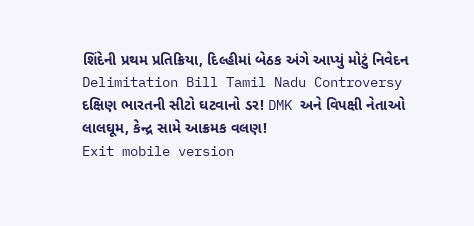શિંદેની પ્રથમ પ્રતિક્રિયા, દિલ્હીમાં બેઠક અંગે આપ્યું મોટું નિવેદન
Delimitation Bill Tamil Nadu Controversy દક્ષિણ ભારતની સીટો ઘટવાનો ડર! DMK અને વિપક્ષી નેતાઓ લાલઘૂમ, કેન્દ્ર સામે આક્રમક વલણ!
Exit mobile version